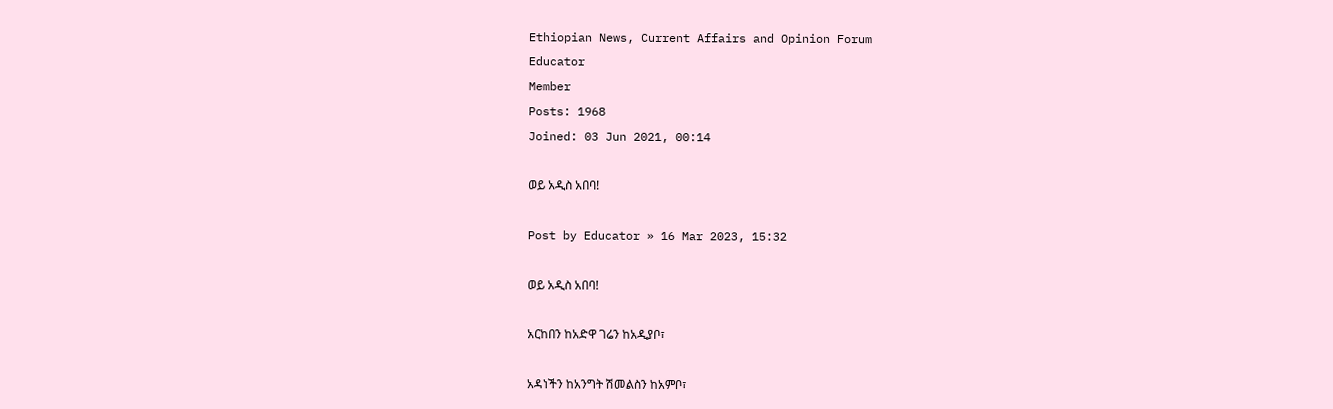Ethiopian News, Current Affairs and Opinion Forum
Educator
Member
Posts: 1968
Joined: 03 Jun 2021, 00:14

ወይ አዲስ አበባ!

Post by Educator » 16 Mar 2023, 15:32

ወይ አዲስ አበባ!

አርከበን ከአድዋ ገሬን ከአዲያቦ፣

አዳነችን ከአንግት ሽመልስን ከአምቦ፣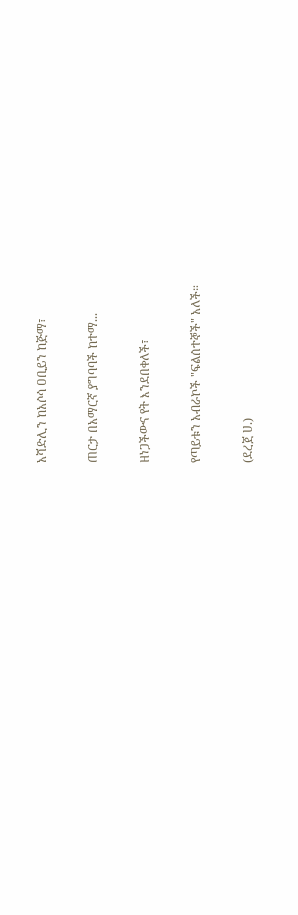አሻድሊን ከአሶሳ ዐቢይን ከጅማ፣

ጠርታ በአማርኛ ያግባባች ከተማ...

ዘነጋችውና የት እንደበቀለች፣

የጣይቱን አብራኮች "ፍልሰተኞች" አለች።

(ደረጀ ሀ.)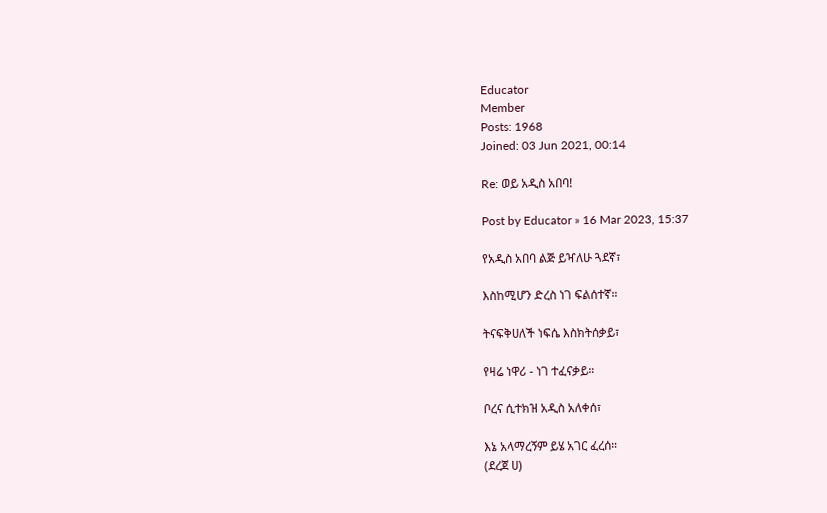Educator
Member
Posts: 1968
Joined: 03 Jun 2021, 00:14

Re: ወይ አዲስ አበባ!

Post by Educator » 16 Mar 2023, 15:37

የአዲስ አበባ ልጅ ይዣለሁ ጓደኛ፣

እስከሚሆን ድረስ ነገ ፍልሰተኛ።

ትናፍቅሀለች ነፍሴ እስክትሰቃይ፣

የዛሬ ነዋሪ - ነገ ተፈናቃይ።

ቦረና ሲተክዝ አዲስ አለቀሰ፣

እኔ አላማረኝም ይሄ አገር ፈረሰ።
(ደረጀ ሀ)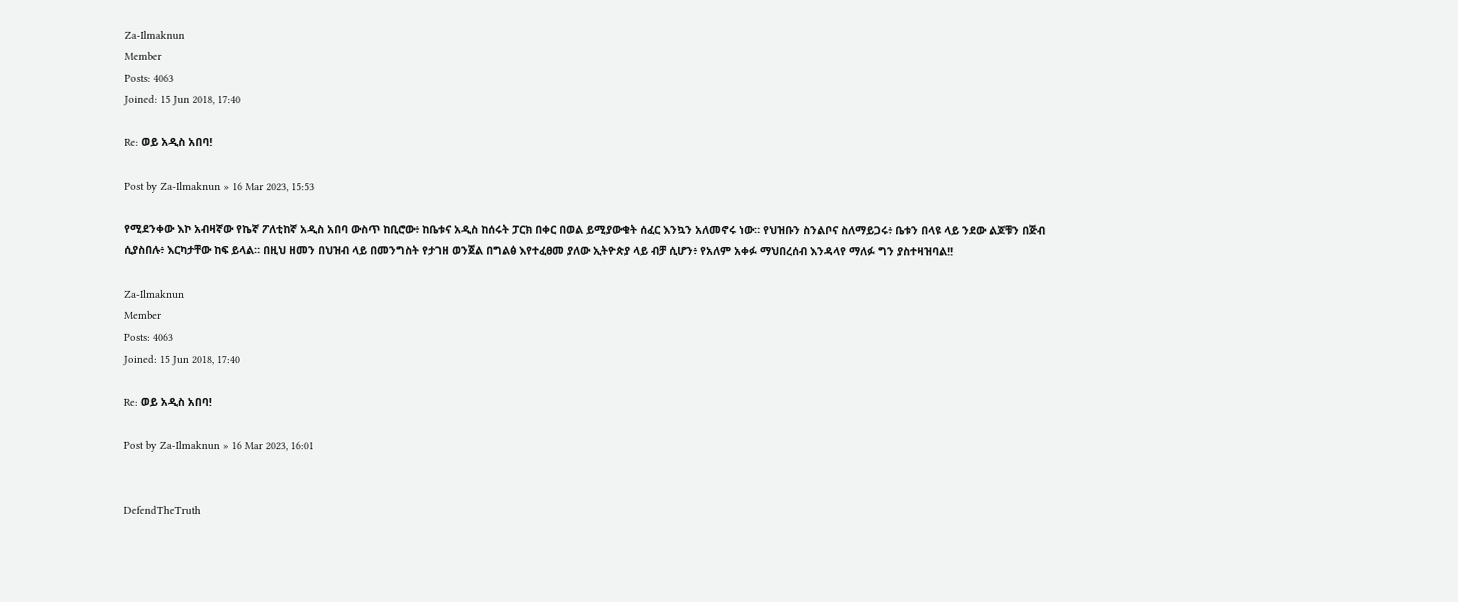Za-Ilmaknun
Member
Posts: 4063
Joined: 15 Jun 2018, 17:40

Re: ወይ አዲስ አበባ!

Post by Za-Ilmaknun » 16 Mar 2023, 15:53

የሚደንቀው እኮ አብዛኛው የኬኛ ፖለቲከኛ አዲስ አበባ ውስጥ ከቢሮው፥ ከቤቱና አዲስ ከሰሩት ፓርክ በቀር በወል ይሚያውቁት ሰፈር እንኳን አለመኖሩ ነው። የህዝቡን ስንልቦና ስለማይጋሩ፥ ቤቱን በላዩ ላይ ንደው ልጆቹን በጅብ ሲያስበሉ፥ እርካታቸው ከፍ ይላል። በዚህ ዘመን በህዝብ ላይ በመንግስት የታገዘ ወንጀል በግልፅ እየተፈፀመ ያለው ኢትዮጵያ ላይ ብቻ ሲሆን፥ የአለም አቀፉ ማህበረሰብ እንዳላየ ማለፉ ግን ያስተዛዝባል!!

Za-Ilmaknun
Member
Posts: 4063
Joined: 15 Jun 2018, 17:40

Re: ወይ አዲስ አበባ!

Post by Za-Ilmaknun » 16 Mar 2023, 16:01


DefendTheTruth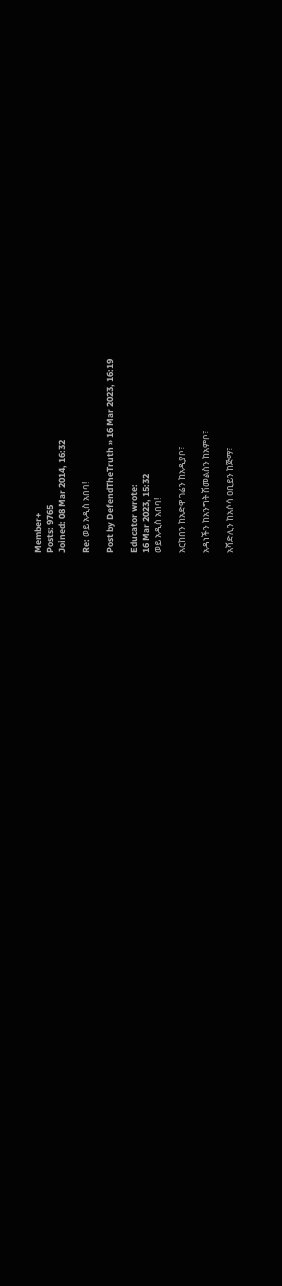Member+
Posts: 9765
Joined: 08 Mar 2014, 16:32

Re: ወይ አዲስ አበባ!

Post by DefendTheTruth » 16 Mar 2023, 16:19

Educator wrote:
16 Mar 2023, 15:32
ወይ አዲስ አበባ!

አርከበን ከአድዋ ገሬን ከአዲያቦ፣

አዳነችን ከአንግት ሽመልስን ከአምቦ፣

አሻድሊን ከአሶሳ ዐቢይን ከጅማ፣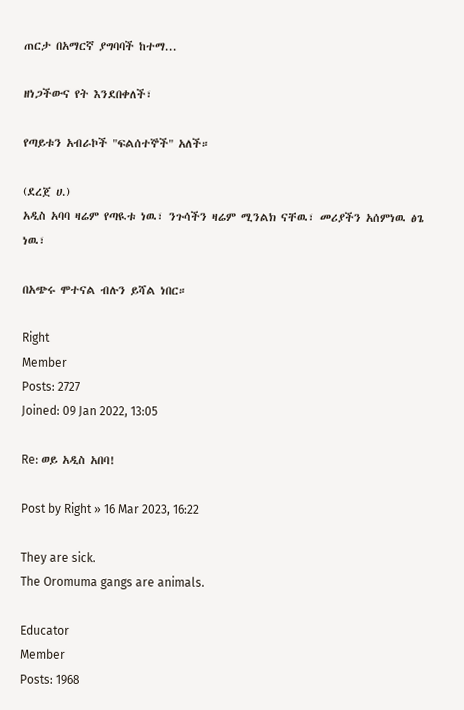ጠርታ በአማርኛ ያግባባች ከተማ...

ዘነጋችውና የት እንደበቀለች፣

የጣይቱን አብራኮች "ፍልሰተኞች" አለች።

(ደረጀ ሀ.)
አዲስ አባባ ዛሬም የጣዪቱ ነዉ፣ ንጉሳችን ዛሬም ሚንልክ ናቸዉ፣ መሪያችን አሰምነዉ ፅጌ ነዉ፣

በአጭሩ ሞተናል ብሉን ይሻል ነበር።

Right
Member
Posts: 2727
Joined: 09 Jan 2022, 13:05

Re: ወይ አዲስ አበባ!

Post by Right » 16 Mar 2023, 16:22

They are sick.
The Oromuma gangs are animals.

Educator
Member
Posts: 1968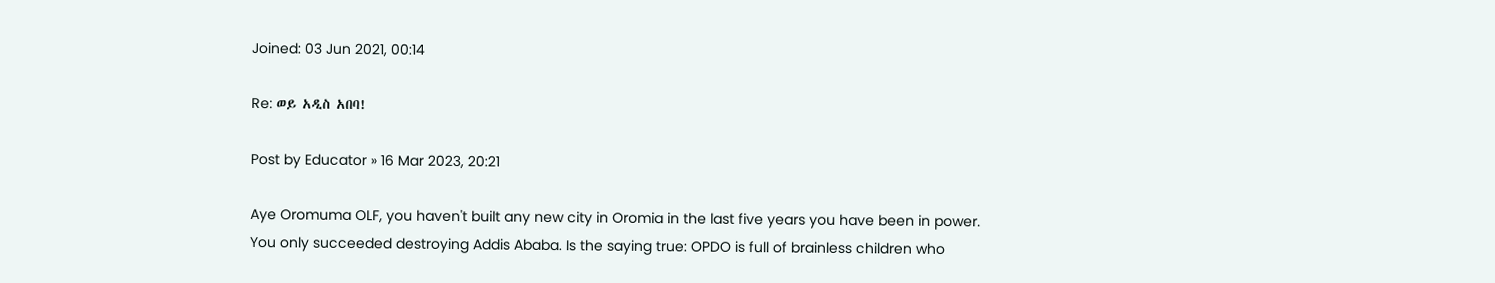Joined: 03 Jun 2021, 00:14

Re: ወይ አዲስ አበባ!

Post by Educator » 16 Mar 2023, 20:21

Aye Oromuma OLF, you haven't built any new city in Oromia in the last five years you have been in power. You only succeeded destroying Addis Ababa. Is the saying true: OPDO is full of brainless children who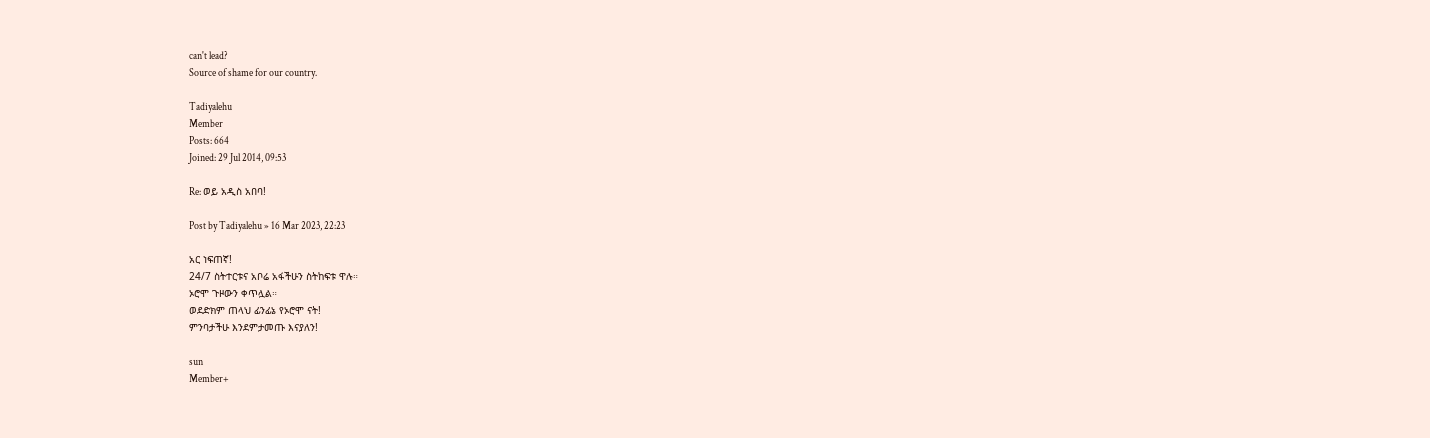can't lead?
Source of shame for our country.

Tadiyalehu
Member
Posts: 664
Joined: 29 Jul 2014, 09:53

Re: ወይ አዲስ አበባ!

Post by Tadiyalehu » 16 Mar 2023, 22:23

አር ነፍጠኛ!
24/7 ስትተርቱና አቦሬ አፋችሁን ስትከፍቱ ዋሉ።
ኦሮሞ ጉዞውን ቀጥሏል።
ወደድክም ጠላህ ፊንፊኔ የኦሮሞ ናት!
ምንባታችሁ እንደምታመጡ እናያለን!

sun
Member+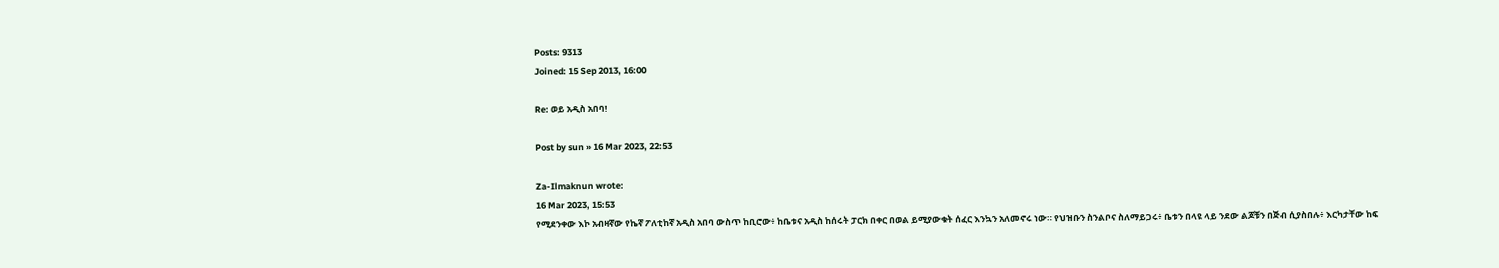Posts: 9313
Joined: 15 Sep 2013, 16:00

Re: ወይ አዲስ አበባ!

Post by sun » 16 Mar 2023, 22:53

Za-Ilmaknun wrote:
16 Mar 2023, 15:53
የሚደንቀው እኮ አብዛኛው የኬኛ ፖለቲከኛ አዲስ አበባ ውስጥ ከቢሮው፥ ከቤቱና አዲስ ከሰሩት ፓርክ በቀር በወል ይሚያውቁት ሰፈር እንኳን አለመኖሩ ነው። የህዝቡን ስንልቦና ስለማይጋሩ፥ ቤቱን በላዩ ላይ ንደው ልጆቹን በጅብ ሲያስበሉ፥ እርካታቸው ከፍ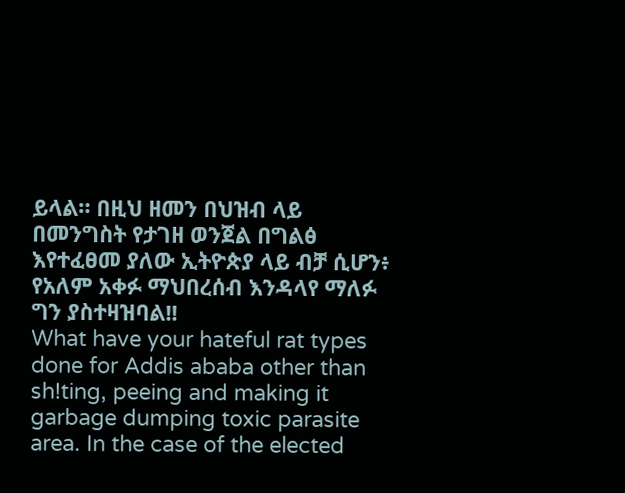ይላል። በዚህ ዘመን በህዝብ ላይ በመንግስት የታገዘ ወንጀል በግልፅ እየተፈፀመ ያለው ኢትዮጵያ ላይ ብቻ ሲሆን፥ የአለም አቀፉ ማህበረሰብ እንዳላየ ማለፉ ግን ያስተዛዝባል!!
What have your hateful rat types done for Addis ababa other than sh!ting, peeing and making it garbage dumping toxic parasite area. In the case of the elected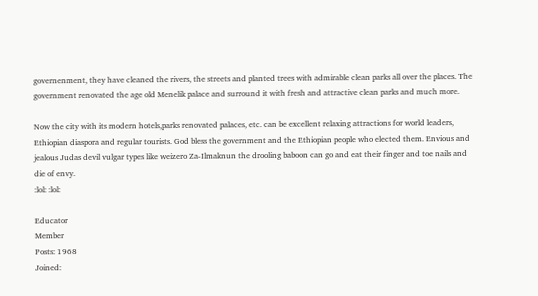governenment, they have cleaned the rivers, the streets and planted trees with admirable clean parks all over the places. The government renovated the age old Menelik palace and surround it with fresh and attractive clean parks and much more.

Now the city with its modern hotels,parks renovated palaces, etc. can be excellent relaxing attractions for world leaders, Ethiopian diaspora and regular tourists. God bless the government and the Ethiopian people who elected them. Envious and jealous Judas devil vulgar types like weizero Za-Ilmaknun the drooling baboon can go and eat their finger and toe nails and die of envy.
:lol: :lol:

Educator
Member
Posts: 1968
Joined: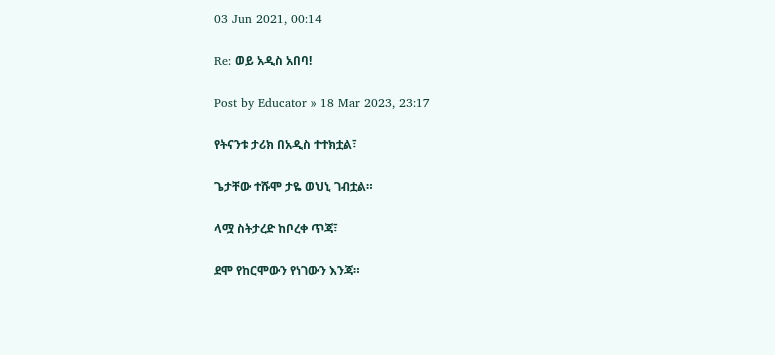03 Jun 2021, 00:14

Re: ወይ አዲስ አበባ!

Post by Educator » 18 Mar 2023, 23:17

የትናንቱ ታሪክ በአዲስ ተተክቷል፣

ጌታቸው ተሹሞ ታዬ ወህኒ ገብቷል።

ላሟ ስትታረድ ከቦረቀ ጥጃ፣

ደሞ የከርሞውን የነገውን እንጃ።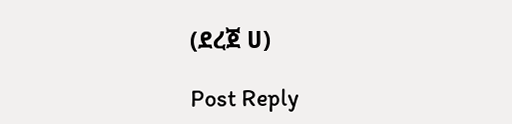(ደረጀ ሀ)

Post Reply